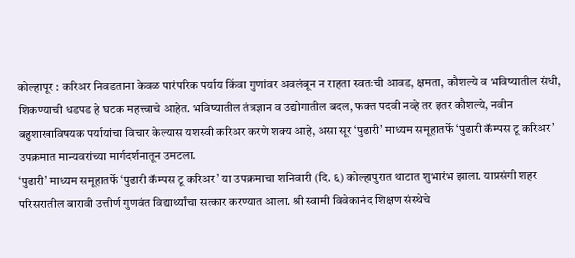कोल्हापूर : करिअर निवडताना केवळ पारंपरिक पर्याय किंवा गुणांवर अवलंबून न राहता स्वतःची आवड, क्षमता, कौशल्ये व भविष्यातील संधी, शिकण्याची धडपड हे घटक महत्त्वाचे आहेत. भविष्यातील तंत्रज्ञान व उद्योगातील बदल, फक्त पदवी नव्हे तर इतर कौशल्ये, नवीन बहुशाखाविषयक पर्यायांचा विचार केल्यास यशस्वी करिअर करणे शक्य आहे, असा सूर ‘पुढारी’ माध्यम समूहातर्फे ‘पुढारी कॅम्पस टू करिअर’ उपक्रमात मान्यवरांच्या मार्गदर्शनातून उमटला.
‘पुढारी’ माध्यम समूहातर्फे ‘पुढारी कॅम्पस टू करिअर’ या उपक्रमाचा शनिवारी (दि. ६) कोल्हापुरात थाटात शुभारंभ झाला. याप्रसंगी शहर परिसरातील बारावी उत्तीर्ण गुणवंत विद्यार्थ्यांचा सत्कार करण्यात आला. श्री स्वामी विवेकानंद शिक्षण संस्थेचे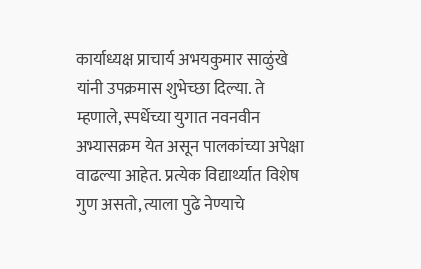कार्याध्यक्ष प्राचार्य अभयकुमार साळुंखे यांनी उपक्रमास शुभेच्छा दिल्या. ते म्हणाले, स्पर्धेच्या युगात नवनवीन अभ्यासक्रम येत असून पालकांच्या अपेक्षा वाढल्या आहेत. प्रत्येक विद्यार्थ्यात विशेष गुण असतो, त्याला पुढे नेण्याचे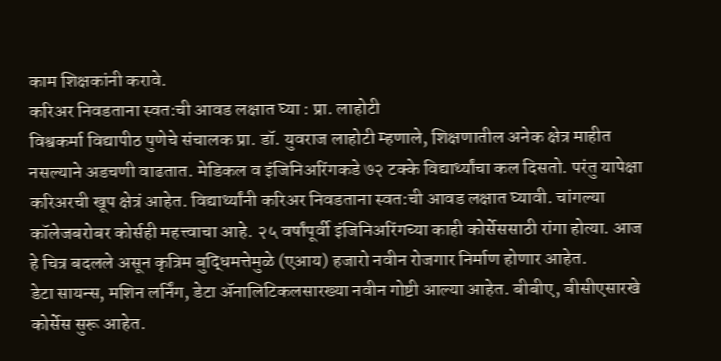काम शिक्षकांनी करावे.
करिअर निवडताना स्वत:ची आवड लक्षात घ्या : प्रा. लाहोटी
विश्वकर्मा विद्यापीठ पुणेचे संचालक प्रा. डॉ. युवराज लाहोटी म्हणाले, शिक्षणातील अनेक क्षेत्र माहीत नसल्याने अडचणी वाढतात. मेडिकल व इंजिनिअरिंगकडे ७२ टक्के विद्यार्थ्यांचा कल दिसतो. परंतु यापेक्षा करिअरची खूप क्षेत्रं आहेत. विद्यार्थ्यांनी करिअर निवडताना स्वत:ची आवड लक्षात घ्यावी. चांगल्या कॉलेजबरोबर कोर्सही महत्त्वाचा आहे. २५ वर्षांपूर्वी इंजिनिअरिंगच्या काही कोर्सेससाठी रांगा होत्या. आज हे चित्र बदलले असून कृत्रिम बुद्धिमत्तेमुळे (एआय) हजारो नवीन रोजगार निर्माण होणार आहेत.
डेटा सायन्स, मशिन लर्निंग, डेटा ॲनालिटिकलसारख्या नवीन गोष्टी आल्या आहेत. बीबीए, बीसीएसारखे कोर्सेस सुरू आहेत.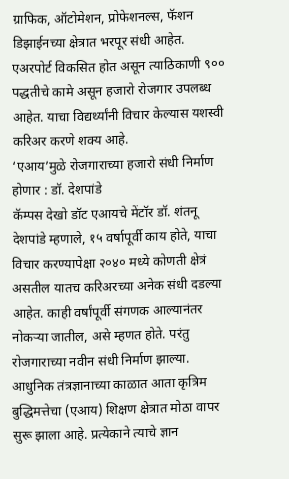ग्राफिक, ऑटोमेशन, प्रोफेशनल्स, फॅशन डिझाईनच्या क्षेत्रात भरपूर संधी आहेत. एअरपोर्ट विकसित होत असून त्याठिकाणी ९०० पद्धतीचे कामे असून हजारो रोजगार उपलब्ध आहेत. याचा विद्यर्थ्यांनी विचार केल्यास यशस्वी करिअर करणे शक्य आहे.
‘एआय’मुळे रोजगाराच्या हजारो संधी निर्माण होणार : डॉ. देशपांडे
कॅम्पस देखो डॉट एआयचे मेंटॉर डॉ. शंतनू देशपांडे म्हणाले, १५ वर्षापूर्वी काय होते, याचा विचार करण्यापेक्षा २०४० मध्ये कोणती क्षेत्रं असतील यातच करिअरच्या अनेक संधी दडल्या आहेत. काही वर्षांपूर्वी संगणक आल्यानंतर नोकऱ्या जातील, असे म्हणत होते. परंतु रोजगाराच्या नवीन संधी निर्माण झाल्या. आधुनिक तंत्रज्ञानाच्या काळात आता कृत्रिम बुद्धिमत्तेचा (एआय) शिक्षण क्षेत्रात मोठा वापर सुरू झाला आहे. प्रत्येकाने त्याचे ज्ञान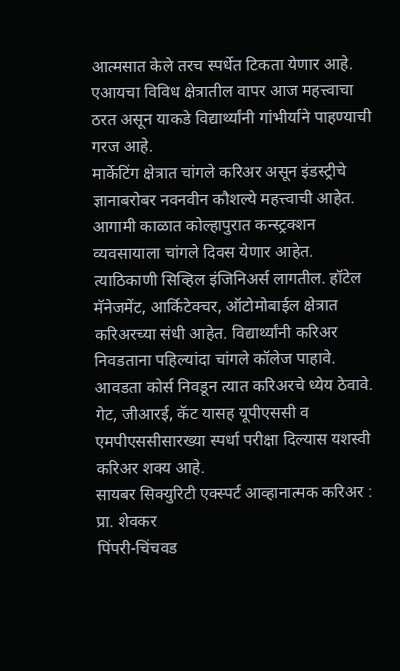आत्मसात केले तरच स्पर्धेत टिकता येणार आहे. एआयचा विविध क्षेत्रातील वापर आज महत्त्वाचा ठरत असून याकडे विद्यार्थ्यांनी गांभीर्याने पाहण्याची गरज आहे.
मार्केटिंग क्षेत्रात चांगले करिअर असून इंडस्ट्रीचे ज्ञानाबरोबर नवनवीन कौशल्ये महत्त्वाची आहेत. आगामी काळात कोल्हापुरात कन्स्ट्रक्शन व्यवसायाला चांगले दिवस येणार आहेत. त्याठिकाणी सिव्हिल इंजिनिअर्स लागतील. हॉटेल मॅनेजमेंट, आर्किटेक्चर, ऑटोमोबाईल क्षेत्रात करिअरच्या संधी आहेत. विद्यार्थ्यांनी करिअर निवडताना पहिल्यांदा चांगले कॉलेज पाहावे. आवडता कोर्स निवडून त्यात करिअरचे ध्येय ठेवावे. गेट, जीआरई, कॅट यासह यूपीएससी व एमपीएससीसारख्या स्पर्धा परीक्षा दिल्यास यशस्वी करिअर शक्य आहे.
सायबर सिक्युरिटी एक्स्पर्ट आव्हानात्मक करिअर : प्रा. शेवकर
पिंपरी-चिंचवड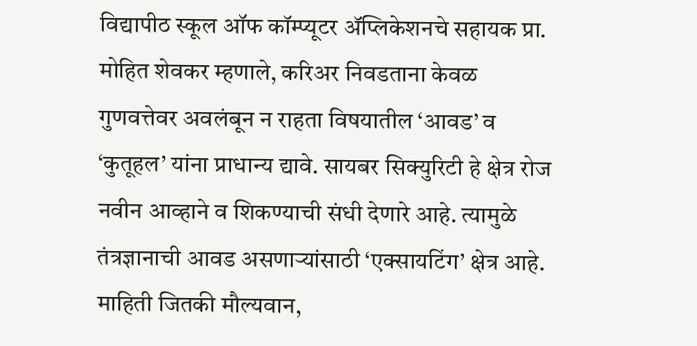विद्यापीठ स्कूल ऑफ कॉम्प्यूटर ॲप्लिकेशनचे सहायक प्रा. मोहित शेवकर म्हणाले, करिअर निवडताना केवळ गुणवत्तेवर अवलंबून न राहता विषयातील ‘आवड’ व ‘कुतूहल’ यांना प्राधान्य द्यावे. सायबर सिक्युरिटी हे क्षेत्र रोज नवीन आव्हाने व शिकण्याची संधी देणारे आहे. त्यामुळे तंत्रज्ञानाची आवड असणाऱ्यांसाठी ‘एक्सायटिंग’ क्षेत्र आहे. माहिती जितकी मौल्यवान,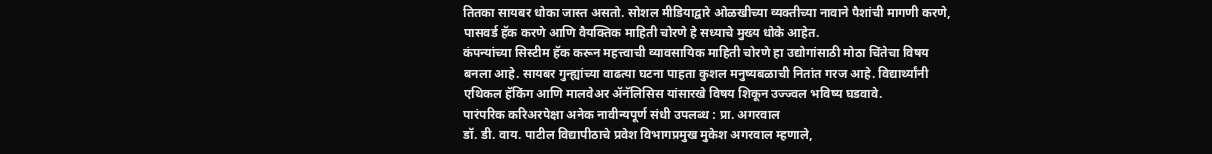तितका सायबर धोका जास्त असतो. सोशल मीडियाद्वारे ओळखीच्या व्यक्तीच्या नावाने पैशांची मागणी करणे, पासवर्ड हॅक करणे आणि वैयक्तिक माहिती चोरणे हे सध्याचे मुख्य धोके आहेत.
कंपन्यांच्या सिस्टीम हॅक करून महत्त्वाची व्यावसायिक माहिती चोरणे हा उद्योगांसाठी मोठा चिंतेचा विषय बनला आहे. सायबर गुन्ह्यांच्या वाढत्या घटना पाहता कुशल मनुष्यबळाची नितांत गरज आहे. विद्यार्थ्यांनी एथिकल हॅकिंग आणि मालवेअर ॲनॅलिसिस यांसारखे विषय शिकून उज्ज्वल भविष्य घडवावे.
पारंपरिक करिअरपेक्षा अनेक नावीन्यपूर्ण संधी उपलब्ध : प्रा. अगरवाल
डॉ. डी. वाय. पाटील विद्यापीठाचे प्रवेश विभागप्रमुख मुकेश अगरवाल म्हणाले,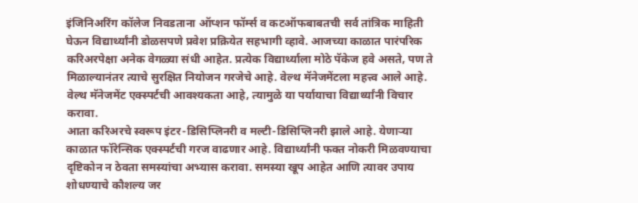इंजिनिअरिंग कॉलेज निवडताना ऑप्शन फॉर्म्स व कटऑफबाबतची सर्व तांत्रिक माहिती घेऊन विद्यार्थ्यांनी डोळसपणे प्रवेश प्रक्रियेत सहभागी व्हावे. आजच्या काळात पारंपरिक करिअरपेक्षा अनेक वेगळ्या संधी आहेत. प्रत्येक विद्यार्थ्याला मोठे पॅकेज हवे असते, पण ते मिळाल्यानंतर त्याचे सुरक्षित नियोजन गरजेचे आहे. वेल्थ मॅनेजमेंटला महत्त्व आले आहे. वेल्थ मॅनेजमेंट एक्स्पर्टची आवश्यकता आहे, त्यामुळे या पर्यायाचा विद्यार्थ्यांनी विचार करावा.
आता करिअरचे स्वरूप इंटर-डिसिप्लिनरी व मल्टी-डिसिप्लिनरी झाले आहे. येणाऱ्या काळात फॉरेन्सिक एक्स्पर्टची गरज वाढणार आहे. विद्यार्थ्यांनी फक्त नोकरी मिळवण्याचा दृष्टिकोन न ठेवता समस्यांचा अभ्यास करावा. समस्या खूप आहेत आणि त्यावर उपाय शोधण्याचे कौशल्य जर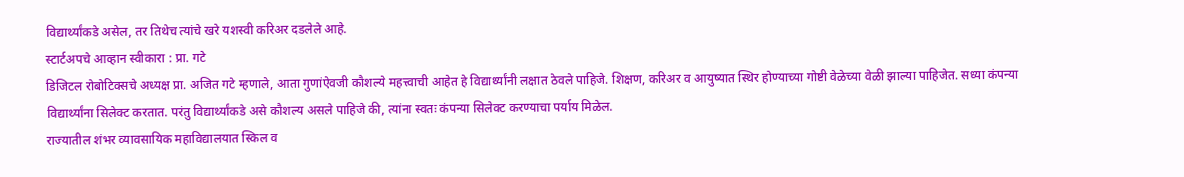विद्यार्थ्यांकडे असेल, तर तिथेच त्यांचे खरे यशस्वी करिअर दडलेले आहे.
स्टार्टअपचे आव्हान स्वीकारा : प्रा. गटे
डिजिटल रोबोटिक्सचे अध्यक्ष प्रा. अजित गटे म्हणाले, आता गुणांऐवजी कौशल्ये महत्त्वाची आहेत हे विद्यार्थ्यांनी लक्षात ठेवले पाहिजे. शिक्षण, करिअर व आयुष्यात स्थिर होण्याच्या गोष्टी वेळेच्या वेळी झाल्या पाहिजेत. सध्या कंपन्या विद्यार्थ्यांना सिलेक्ट करतात. परंतु विद्यार्थ्यांकडे असे कौशल्य असले पाहिजे की, त्यांना स्वतः कंपन्या सिलेक्ट करण्याचा पर्याय मिळेल.
राज्यातील शंभर व्यावसायिक महाविद्यालयात स्किल व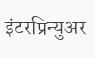इंटरप्रिन्युअर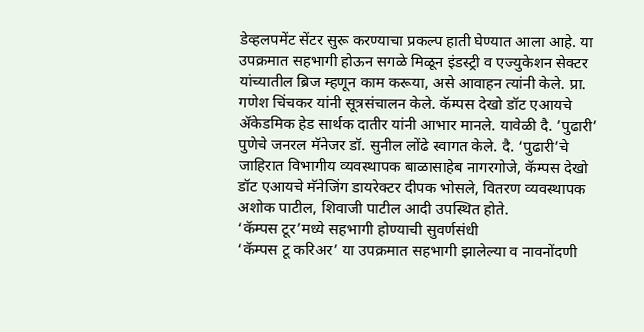डेव्हलपमेंट सेंटर सुरू करण्याचा प्रकल्प हाती घेण्यात आला आहे. या उपक्रमात सहभागी होऊन सगळे मिळून इंडस्ट्री व एज्युकेशन सेक्टर यांच्यातील ब्रिज म्हणून काम करूया, असे आवाहन त्यांनी केले. प्रा. गणेश चिंचकर यांनी सूत्रसंचालन केले. कॅम्पस देखो डॉट एआयचे ॲकेडमिक हेड सार्थक दातीर यांनी आभार मानले. यावेळी दै. ’पुढारी’ पुणेचे जनरल मॅनेजर डॉ. सुनील लोंढे स्वागत केले. दै. ‘पुढारी’चे जाहिरात विभागीय व्यवस्थापक बाळासाहेब नागरगोजे, कॅम्पस देखो डॉट एआयचे मॅनेजिंग डायरेक्टर दीपक भोसले, वितरण व्यवस्थापक अशोक पाटील, शिवाजी पाटील आदी उपस्थित होते.
‘कॅम्पस टूर’मध्ये सहभागी होण्याची सुवर्णसंधी
‘कॅम्पस टू करिअर’ या उपक्रमात सहभागी झालेल्या व नावनोंदणी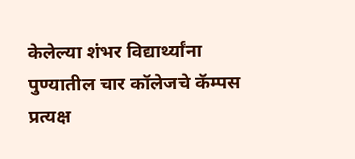केलेल्या शंभर विद्यार्थ्यांना पुण्यातील चार कॉलेजचे कॅम्पस प्रत्यक्ष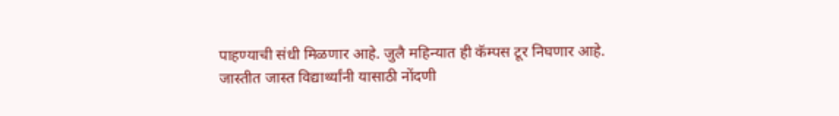पाहण्याची संधी मिळणार आहे. जुलै महिन्यात ही कॅम्पस टूर निघणार आहे. जास्तीत जास्त विद्यार्थ्यांनी यासाठी नोंदणी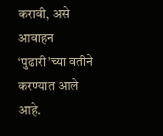करावी, असे आवाहन ‘पुढारी’च्या वतीने करण्यात आले आहे.